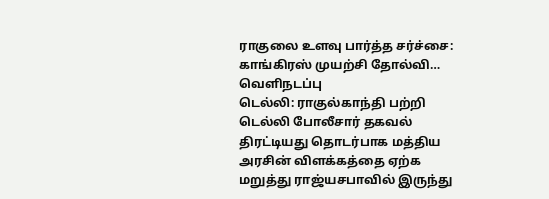ராகுலை உளவு பார்த்த சர்ச்சை: காங்கிரஸ் முயற்சி தோல்வி… வெளிநடப்பு
டெல்லி: ராகுல்காந்தி பற்றி டெல்லி போலீசார் தகவல் திரட்டியது தொடர்பாக மத்திய அரசின் விளக்கத்தை ஏற்க மறுத்து ராஜ்யசபாவில் இருந்து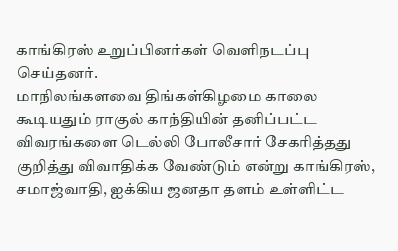காங்கிரஸ் உறுப்பினர்கள் வெளிநடப்பு செய்தனர்.
மாநிலங்களவை திங்கள்கிழமை காலை கூடியதும் ராகுல் காந்தியின் தனிப்பட்ட விவரங்களை டெல்லி போலீசார் சேகரித்தது குறித்து விவாதிக்க வேண்டும் என்று காங்கிரஸ், சமாஜ்வாதி, ஐக்கிய ஜனதா தளம் உள்ளிட்ட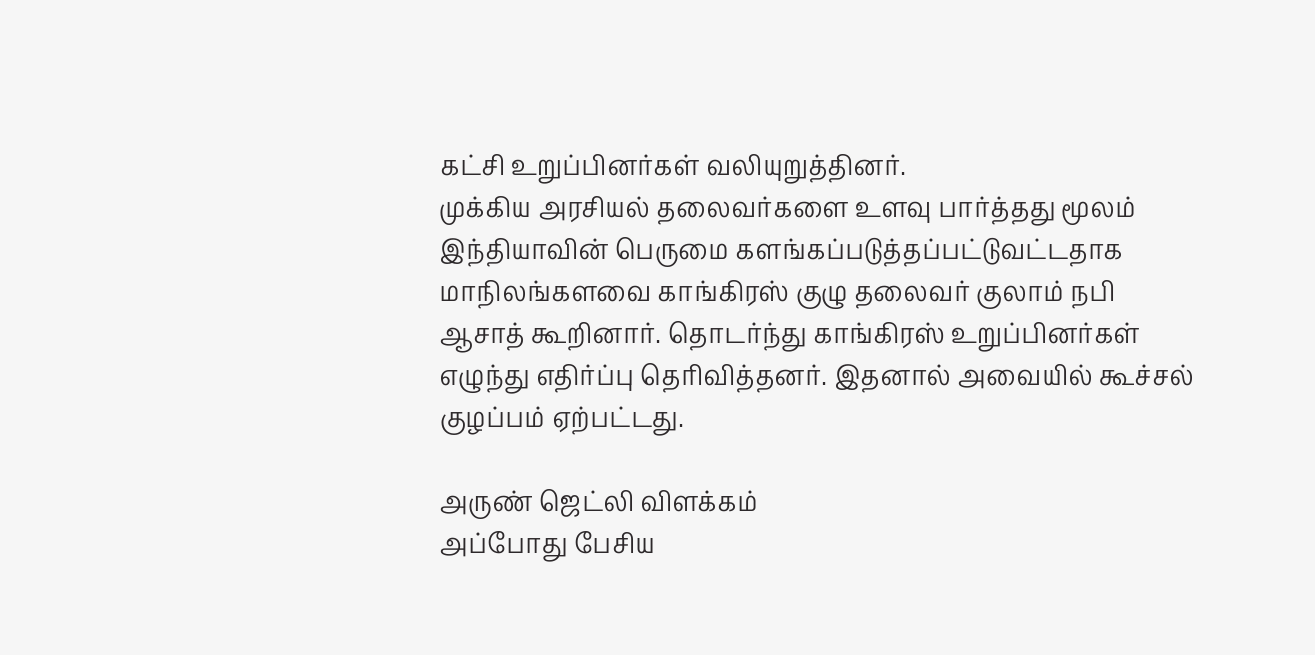கட்சி உறுப்பினர்கள் வலியுறுத்தினர்.
முக்கிய அரசியல் தலைவர்களை உளவு பார்த்தது மூலம் இந்தியாவின் பெருமை களங்கப்படுத்தப்பட்டுவட்டதாக மாநிலங்களவை காங்கிரஸ் குழு தலைவர் குலாம் நபி ஆசாத் கூறினார். தொடர்ந்து காங்கிரஸ் உறுப்பினர்கள் எழுந்து எதிர்ப்பு தெரிவித்தனர். இதனால் அவையில் கூச்சல் குழப்பம் ஏற்பட்டது.

அருண் ஜெட்லி விளக்கம்
அப்போது பேசிய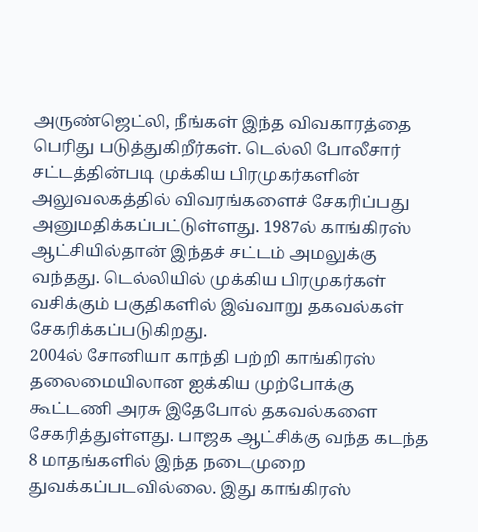அருண்ஜெட்லி, நீங்கள் இந்த விவகாரத்தை பெரிது படுத்துகிறீர்கள். டெல்லி போலீசார் சட்டத்தின்படி முக்கிய பிரமுகர்களின் அலுவலகத்தில் விவரங்களைச் சேகரிப்பது அனுமதிக்கப்பட்டுள்ளது. 1987ல் காங்கிரஸ் ஆட்சியில்தான் இந்தச் சட்டம் அமலுக்கு வந்தது. டெல்லியில் முக்கிய பிரமுகர்கள் வசிக்கும் பகுதிகளில் இவ்வாறு தகவல்கள் சேகரிக்கப்படுகிறது.
2004ல் சோனியா காந்தி பற்றி காங்கிரஸ் தலைமையிலான ஐக்கிய முற்போக்கு கூட்டணி அரசு இதேபோல் தகவல்களை சேகரித்துள்ளது. பாஜக ஆட்சிக்கு வந்த கடந்த 8 மாதங்களில் இந்த நடைமுறை துவக்கப்படவில்லை. இது காங்கிரஸ்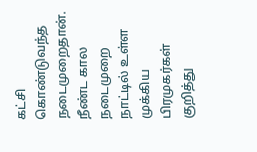கட்சி கொண்டுவந்த நடைமுறைதான்.
நீண்ட கால நடைமுறை
நாட்டில் உள்ள முக்கிய பிரமுகர்கள் குறித்து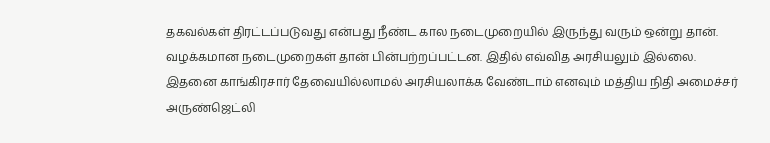தகவல்கள் திரட்டப்படுவது என்பது நீண்ட கால நடைமுறையில் இருந்து வரும் ஒன்று தான். வழக்கமான நடைமுறைகள் தான் பின்பற்றப்பட்டன. இதில் எவ்வித அரசியலும் இல்லை. இதனை காங்கிரசார் தேவையில்லாமல் அரசியலாக்க வேண்டாம் எனவும் மத்திய நிதி அமைச்சர் அருண்ஜெட்லி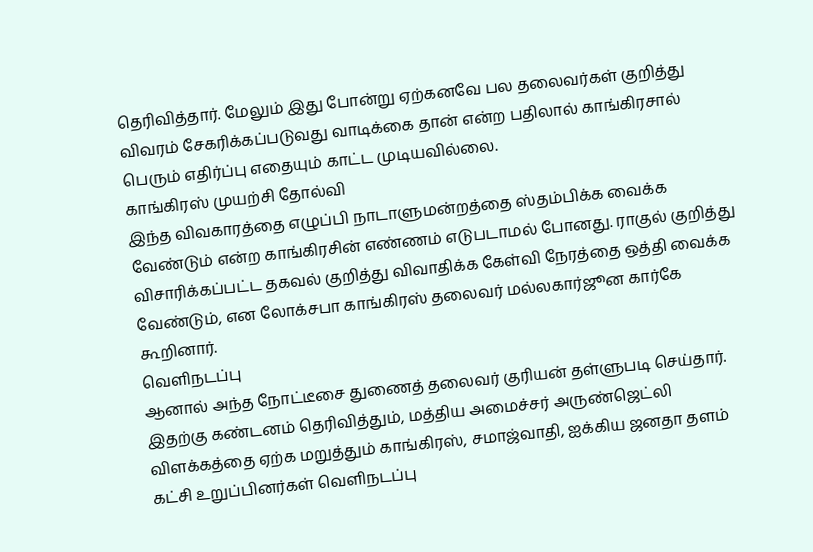தெரிவித்தார். மேலும் இது போன்று ஏற்கனவே பல தலைவர்கள் குறித்து விவரம் சேகரிக்கப்படுவது வாடிக்கை தான் என்ற பதிலால் காங்கிரசால் பெரும் எதிர்ப்பு எதையும் காட்ட முடியவில்லை.
காங்கிரஸ் முயற்சி தோல்வி
இந்த விவகாரத்தை எழுப்பி நாடாளுமன்றத்தை ஸ்தம்பிக்க வைக்க வேண்டும் என்ற காங்கிரசின் எண்ணம் எடுபடாமல் போனது. ராகுல் குறித்து விசாரிக்கப்பட்ட தகவல் குறித்து விவாதிக்க கேள்வி நேரத்தை ஒத்தி வைக்க வேண்டும், என லோக்சபா காங்கிரஸ் தலைவர் மல்லகார்ஜூன கார்கே கூறினார்.
வெளிநடப்பு
ஆனால் அந்த நோட்டீசை துணைத் தலைவர் குரியன் தள்ளுபடி செய்தார். இதற்கு கண்டனம் தெரிவித்தும், மத்திய அமைச்சர் அருண்ஜெட்லி விளக்கத்தை ஏற்க மறுத்தும் காங்கிரஸ், சமாஜ்வாதி, ஐக்கிய ஜனதா தளம் கட்சி உறுப்பினர்கள் வெளிநடப்பு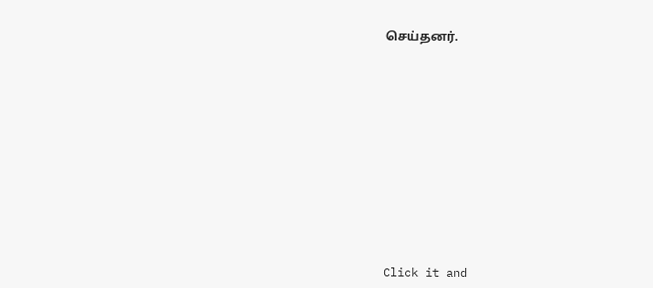செய்தனர்.












Click it and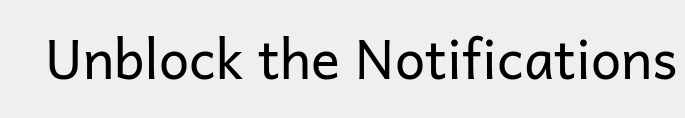Unblock the Notifications